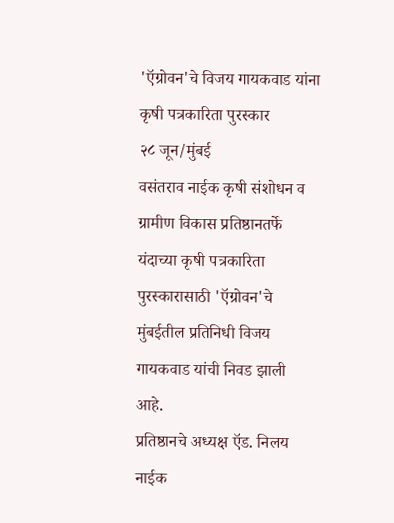'ऍग्रोवन'चे विजय गायकवाड यांना कृषी पत्रकारिता पुरस्कार
२८ जून/मुंबई
वसंतराव नाईक कृषी संशोधन व ग्रामीण विकास प्रतिष्ठानतर्फे यंदाच्या कृषी पत्रकारिता पुरस्कारासाठी 'ऍग्रोवन'चे मुंबईतील प्रतिनिधी विजय गायकवाड यांची निवड झाली आहे.
प्रतिष्ठानचे अध्यक्ष ऍड. निलय नाईक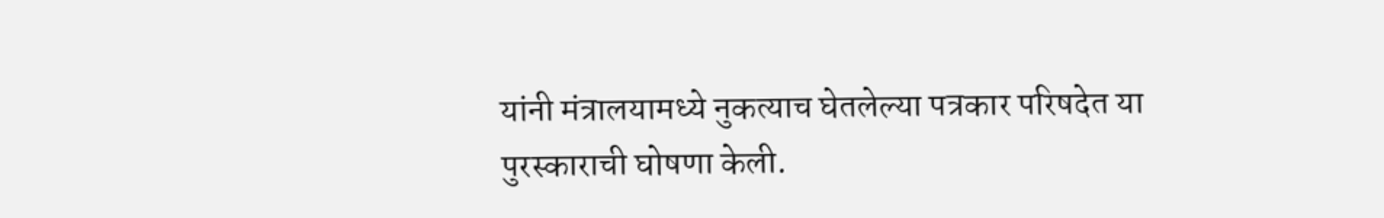यांनी मंत्रालयामध्ये नुकत्याच घेतलेल्या पत्रकार परिषदेत या पुरस्काराची घोषणा केली.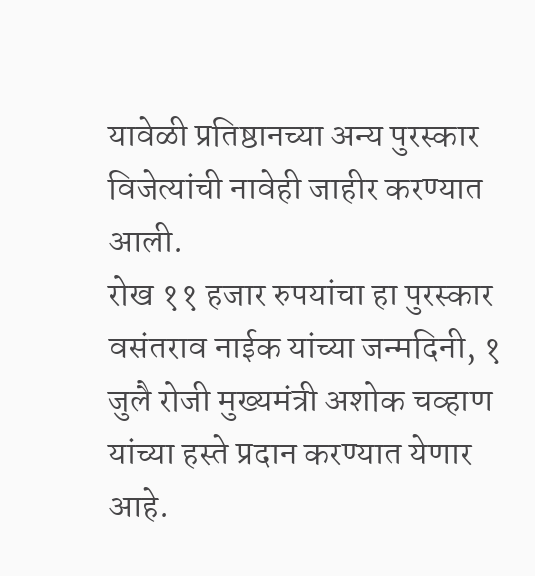यावेळी प्रतिष्ठानच्या अन्य पुरस्कार विजेत्यांची नावेही जाहीर करण्यात आली.
रोख ११ हजार रुपयांचा हा पुरस्कार वसंतराव नाईक यांच्या जन्मदिनी, १ जुलै रोजी मुख्यमंत्री अशोक चव्हाण यांच्या हस्ते प्रदान करण्यात येणार आहे.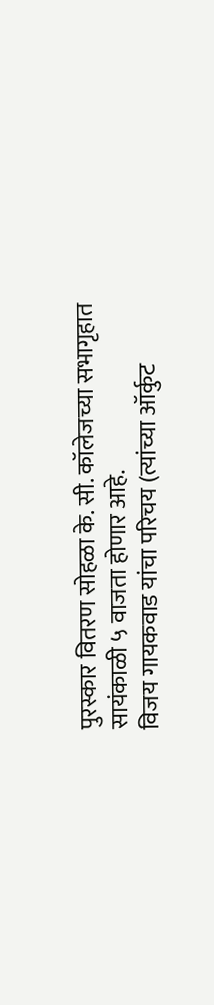पुरस्कार वितरण सोहळा के. सी. कॉलेजच्या सभागृहात सायंकाळी ५ वाजता होणार आहे.
विजय गायकवाड यांचा परिचय (त्यांच्या ऑर्कुट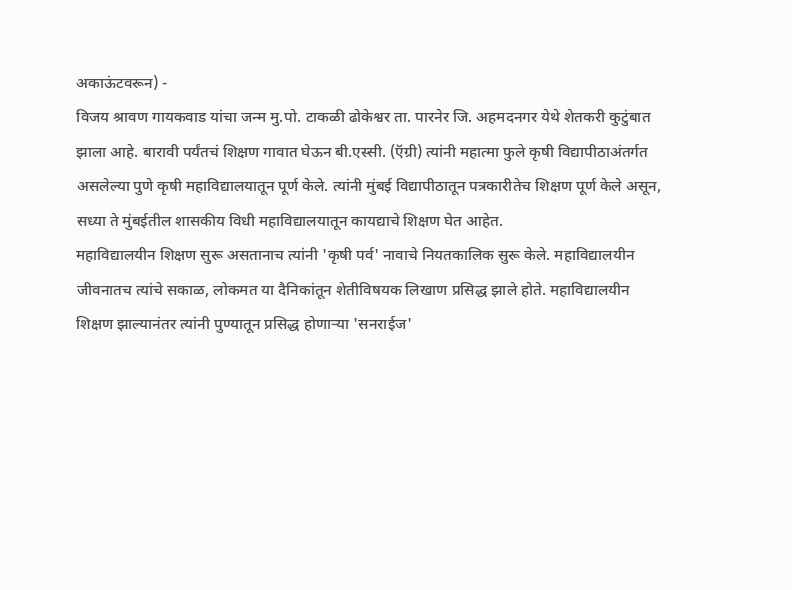अकाऊंटवरून) -
विजय श्रावण गायकवाड यांचा जन्म मु.पो. टाकळी ढोकेश्वर ता. पारनेर जि. अहमदनगर येथे शेतकरी कुटुंबात झाला आहे. बारावी पर्यंतचं शिक्षण गावात घेऊन बी.एस्सी. (ऍग्री) त्यांनी महात्मा फुले कृषी विद्यापीठाअंतर्गत असलेल्या पुणे कृषी महाविद्यालयातून पूर्ण केले. त्यांनी मुंबई विद्यापीठातून पत्रकारीतेच शिक्षण पूर्ण केले असून, सध्या ते मुंबईतील शासकीय विधी महाविद्यालयातून कायद्याचे शिक्षण घेत आहेत.
महाविद्यालयीन शिक्षण सुरू असतानाच त्यांनी 'कृषी पर्व' नावाचे नियतकालिक सुरू केले. महाविद्यालयीन जीवनातच त्यांचे सकाळ, लोकमत या दैनिकांतून शेतीविषयक लिखाण प्रसिद्ध झाले होते. महाविद्यालयीन शिक्षण झाल्यानंतर त्यांनी पुण्यातून प्रसिद्ध होणाऱ्या 'सनराईज'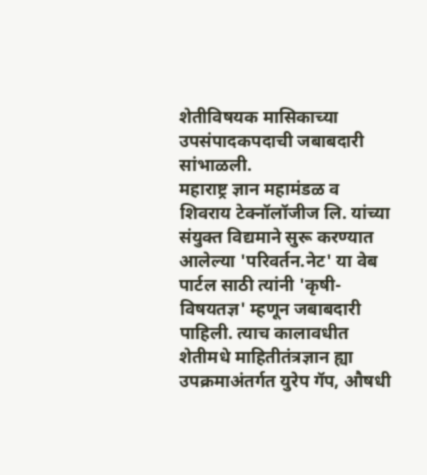शेतीविषयक मासिकाच्या उपसंपादकपदाची जबाबदारी सांभाळली.
महाराष्ट्र ज्ञान महामंडळ व शिवराय टेक्नॉलॉजीज लि. यांच्या संयुक्त विद्यमाने सुरू करण्यात आलेल्या 'परिवर्तन.नेट' या वेब पार्टल साठी त्यांनी 'कृषी-विषयतज्ञ' म्हणून जबाबदारी पाहिली. त्याच कालावधीत शेतीमधे माहितीतंत्रज्ञान ह्या उपक्रमाअंतर्गत युरेप गॅप, औषधी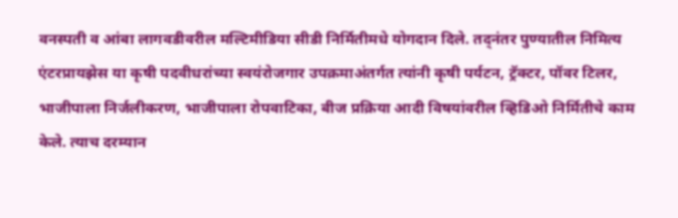वनस्पती व आंबा लागवडीवरील मल्टिमीडिया सीडी निर्मितीमधे योगदान दिले. तद्नंतर पुण्यातील निमित्य एंटरप्रायझेस या कृषी पदवीधरांच्या स्वयंरोजगार उपक्रमाअंतर्गत त्यांनी कृषी पर्यटन, ट्रॅक्टर, पॉवर टिलर, भाजीपाला निर्जलीकरण, भाजीपाला रोपवाटिका, बीज प्रक्रिया आदी विषयांवरील व्हिडिओ निर्मितीचे काम केले. त्याच दरम्यान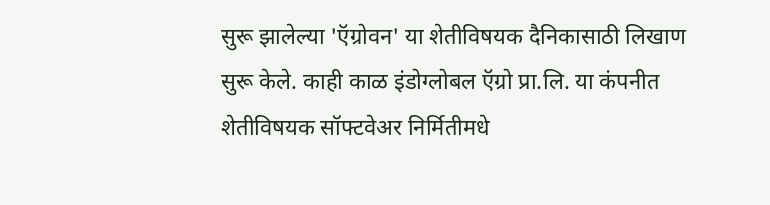सुरू झालेल्या 'ऍग्रोवन' या शेतीविषयक दैनिकासाठी लिखाण सुरू केले. काही काळ इंडोग्लोबल ऍग्रो प्रा.लि. या कंपनीत शेतीविषयक सॉफ्टवेअर निर्मितीमधे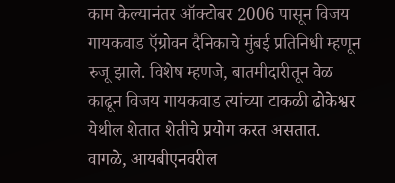काम केल्यानंतर ऑक्टोबर 2006 पासून विजय गायकवाड ऍग्रोवन दैनिकाचे मुंबई प्रतिनिधी म्हणून रुजू झाले. विशेष म्हणजे, बातमीदारीतून वेळ काढून विजय गायकवाड त्यांच्या टाकळी ढोकेश्वर येथील शेतात शेतीचे प्रयोग करत असतात.
वागळे, आयबीएनवरील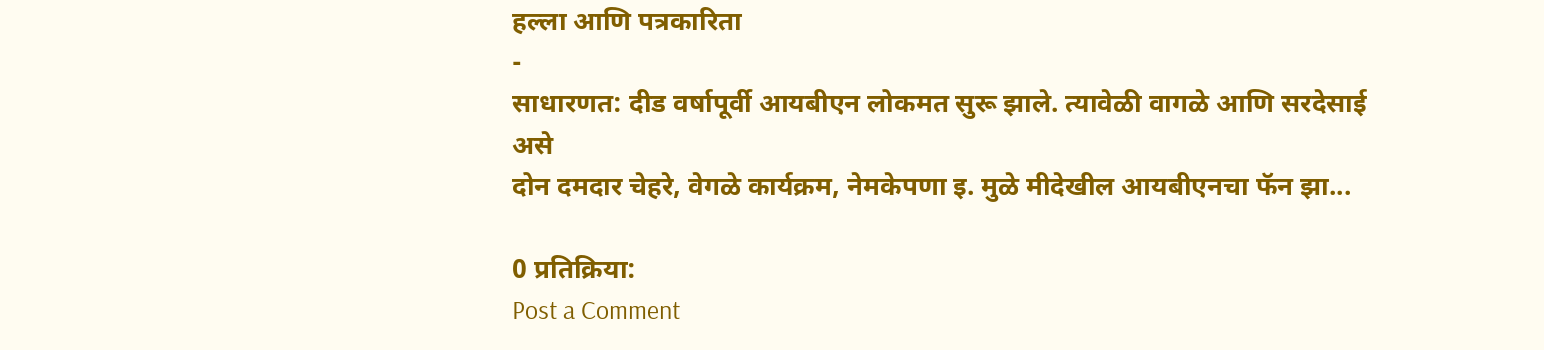हल्ला आणि पत्रकारिता
-
साधारणत: दीड वर्षापूर्वी आयबीएन लोकमत सुरू झाले. त्यावेळी वागळे आणि सरदेसाई
असे
दोन दमदार चेहरे, वेगळे कार्यक्रम, नेमकेपणा इ. मुळे मीदेखील आयबीएनचा फॅन झा...

0 प्रतिक्रिया:
Post a Comment